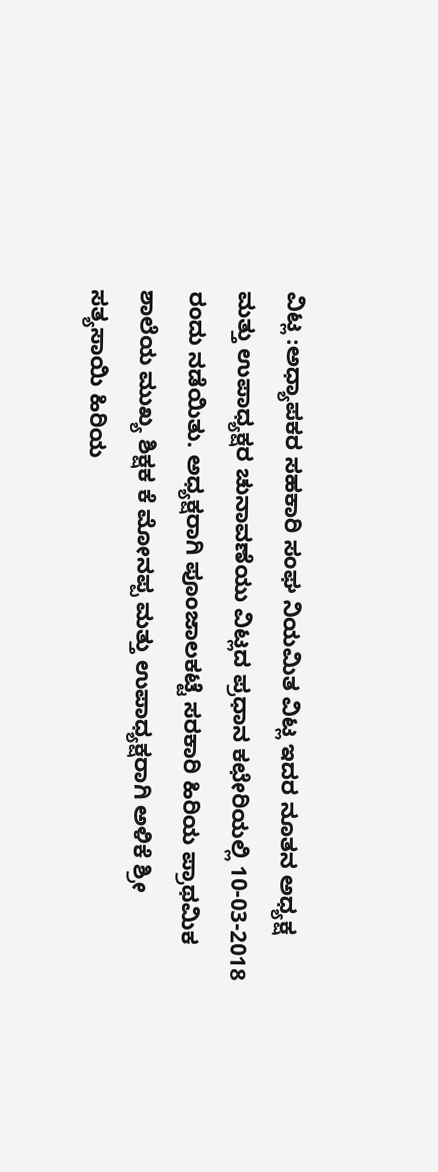ವಿಟ್ಲ :ಅಧ್ಯಾಪಕರ ಸಹಕಾರಿ ಸಂಘ ನಿಯಮಿತ ವಿಟ್ಲ ಇದರ ನೂತನ ಅಧ್ಯಕ್ಷ ಮತ್ತು ಉಪಾಧ್ಯಕ್ಷರ ಚುನಾವಣೆಯು ವಿಟ್ಲದ ಪ್ರಧಾನ ಕಛೇರಿಯಲ್ಲಿ 10-03-2018 ರಂದು ನಡೆಯಿತು. ಅಧ್ಯಕ್ಷರಾಗಿ ಪೂಂಜಾಲಕಟ್ಟೆ ಸರಕಾರಿ ಹಿರಿಯ ಪ್ರಾಥಮಿಕ ಶಾಲೆಯ ಮುಖ್ಯ ಶಿಕ್ಷಕ ಕೆ ಮೋನಪ್ಪ ಮತ್ತು ಉಪಾಧ್ಯಕ್ಷರಾಗಿ ಅಳಿಕೆ ಶ್ರೀ ಸತ್ಯಸಾಯಿ ಹಿರಿಯ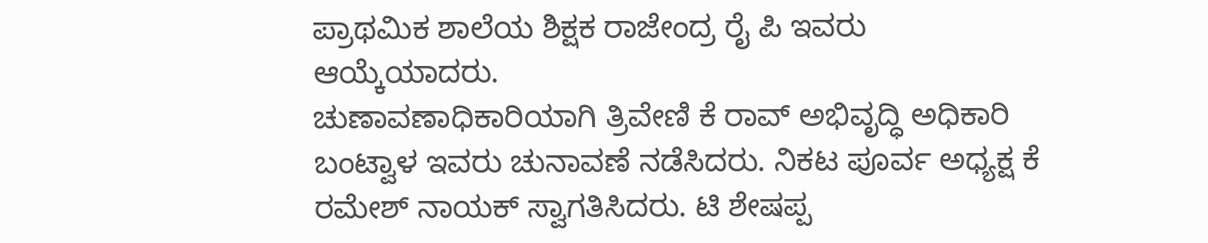ಪ್ರಾಥಮಿಕ ಶಾಲೆಯ ಶಿಕ್ಷಕ ರಾಜೇಂದ್ರ ರೈ ಪಿ ಇವರು ಆಯ್ಕೆಯಾದರು.
ಚುಣಾವಣಾಧಿಕಾರಿಯಾಗಿ ತ್ರಿವೇಣಿ ಕೆ ರಾವ್ ಅಭಿವೃದ್ಧಿ ಅಧಿಕಾರಿ ಬಂಟ್ವಾಳ ಇವರು ಚುನಾವಣೆ ನಡೆಸಿದರು. ನಿಕಟ ಪೂರ್ವ ಅಧ್ಯಕ್ಷ ಕೆ ರಮೇಶ್ ನಾಯಕ್ ಸ್ವಾಗತಿಸಿದರು. ಟಿ ಶೇಷಪ್ಪ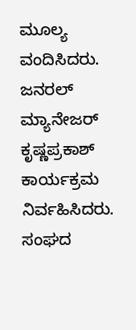ಮೂಲ್ಯ ವಂದಿಸಿದರು. ಜನರಲ್ ಮ್ಯಾನೇಜರ್ ಕೃಷ್ಣಪ್ರಕಾಶ್ ಕಾರ್ಯಕ್ರಮ ನಿರ್ವಹಿಸಿದರು. ಸಂಘದ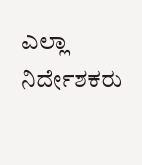ಎಲ್ಲಾ ನಿರ್ದೇಶಕರು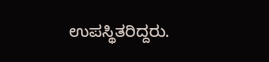ಉಪಸ್ಥಿತರಿದ್ದರು.